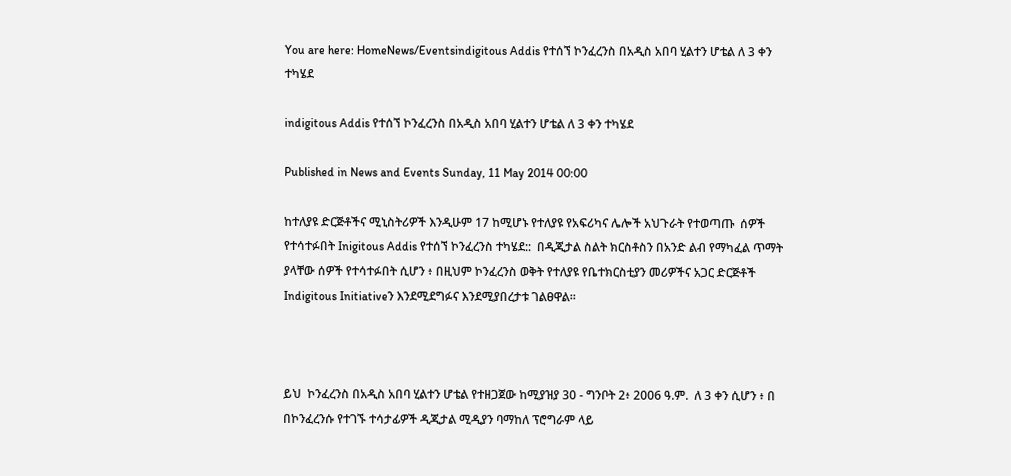You are here: HomeNews/Eventsindigitous Addis የተሰኘ ኮንፈረንስ በአዲስ አበባ ሂልተን ሆቴል ለ 3 ቀን ተካሄደ

indigitous Addis የተሰኘ ኮንፈረንስ በአዲስ አበባ ሂልተን ሆቴል ለ 3 ቀን ተካሄደ

Published in News and Events Sunday, 11 May 2014 00:00

ከተለያዩ ድርጅቶችና ሚኒስትሪዎች እንዲሁም 17 ከሚሆኑ የተለያዩ የአፍሪካና ሌሎች አህጉራት የተወጣጡ  ሰዎች የተሳተፉበት Inigitous Addis የተሰኘ ኮንፈረንስ ተካሄደ::  በዲጂታል ስልት ክርስቶስን በአንድ ልብ የማካፈል ጥማት ያላቸው ሰዎች የተሳተፉበት ሲሆን ፥ በዚህም ኮንፈረንስ ወቅት የተለያዩ የቤተክርስቲያን መሪዎችና አጋር ድርጅቶች Indigitous Initiativeን እንደሚደግፉና እንደሚያበረታቱ ገልፀዋል፡፡



ይህ  ኮንፈረንስ በአዲስ አበባ ሂልተን ሆቴል የተዘጋጀው ከሚያዝያ 30 - ግንቦት 2፥ 2006 ዓ.ም.  ለ 3 ቀን ሲሆን ፥ በ በኮንፈረንሱ የተገኙ ተሳታፊዎች ዲጂታል ሚዲያን ባማከለ ፕሮግራም ላይ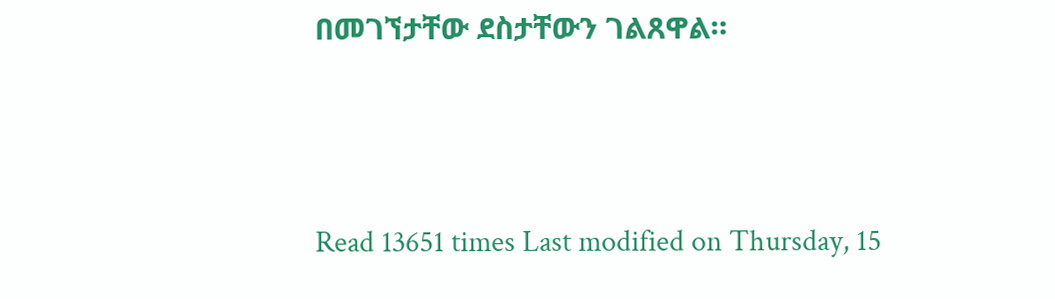በመገኘታቸው ደስታቸውን ገልጸዋል።



Read 13651 times Last modified on Thursday, 15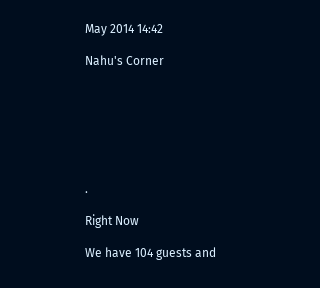May 2014 14:42

Nahu's Corner







.

Right Now

We have 104 guests and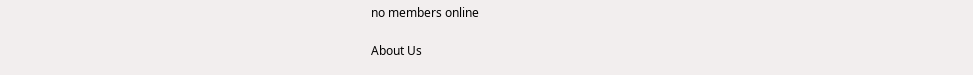no members online

About Us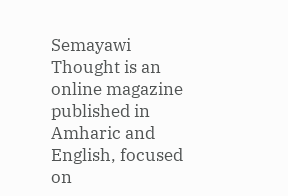Semayawi Thought is an online magazine published in Amharic and English, focused on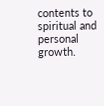contents to spiritual and personal growth.